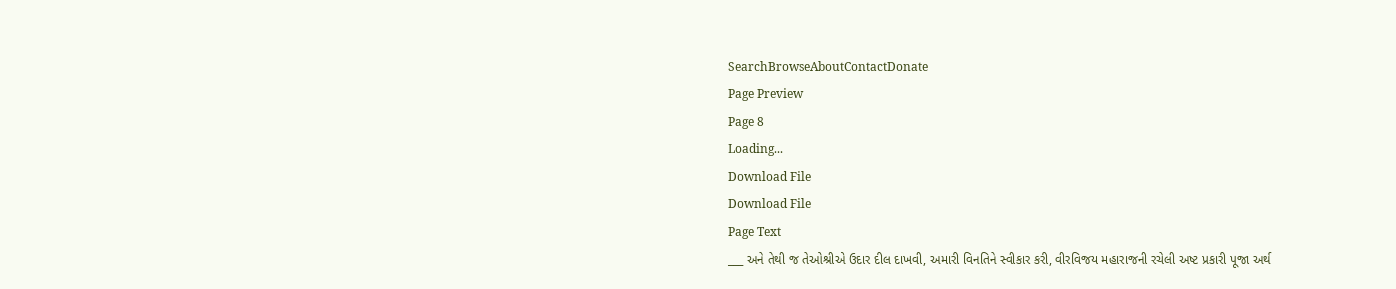SearchBrowseAboutContactDonate
Page Preview
Page 8
Loading...
Download File
Download File
Page Text
___ અને તેથી જ તેઓશ્રીએ ઉદાર દીલ દાખવી, અમારી વિનતિને સ્વીકાર કરી, વીરવિજય મહારાજની રચેલી અષ્ટ પ્રકારી પૂજા અર્થ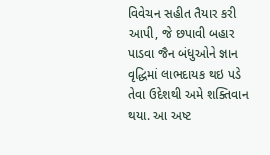વિવેચન સહીત તૈયાર કરી આપી, જે છપાવી બહાર પાડવા જૈન બંધુઓને જ્ઞાન વૃદ્ધિમાં લાભદાયક થઇ પડે તેવા ઉદેશથી અમે શક્તિવાન થયા. આ અષ્ટ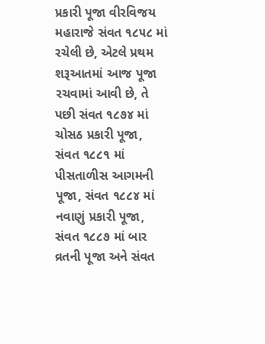પ્રકારી પૂજા વીરવિજય મહારાજે સંવત ૧૮૫૮ માં રચેલી છે, એટલે પ્રથમ શરૂઆતમાં આજ પૂજા રચવામાં આવી છે, તે પછી સંવત ૧૮૭૪ માં ચોસઠ પ્રકારી પૂજા, સંવત ૧૮૮૧ માં પીસતાળીસ આગમની પૂજા, સંવત ૧૮૮૪ માં નવાણું પ્રકારી પૂજા, સંવત ૧૮૮૭ માં બાર વ્રતની પૂજા અને સંવત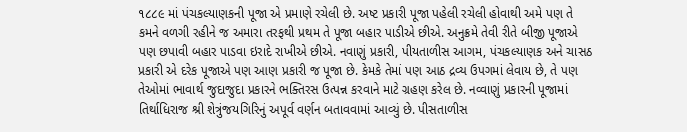૧૮૮૯ માં પંચકલ્યાણકની પૂજા એ પ્રમાણે રચેલી છે. અષ્ટ પ્રકારી પૂજા પહેલી રચેલી હોવાથી અમે પણ તે કમને વળગી રહીને જ અમારા તરફથી પ્રથમ તે પૂજા બહાર પાડીએ છીએ. અનુક્રમે તેવી રીતે બીજી પૂજાએ પણ છપાવી બહાર પાડવા ઇરાદે રાખીએ છીએ. નવાણું પ્રકારી, પીયતાળીસ આગમ, પંચકલ્યાણક અને ચાસઠ પ્રકારી એ દરેક પૂજાએ પણ આણ પ્રકારી જ પૂજા છે. કેમકે તેમાં પણ આઠ દ્રવ્ય ઉપગમાં લેવાય છે, તે પણ તેઓમાં ભાવાર્થ જુદાજુદા પ્રકારને ભક્તિરસ ઉત્પન્ન કરવાને માટે ગ્રહણ કરેલ છે. નવ્વાણું પ્રકારની પૂજામાં તિર્થાધિરાજ શ્રી શેત્રુંજયગિરિનું અપૂર્વ વર્ણન બતાવવામાં આવ્યું છે. પીસતાળીસ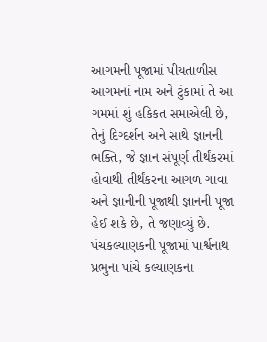આગમની પૂજામાં પીયતાળીસ આગમનાં નામ અને ટુંકામાં તે આ ગમમાં શું હકિકત સમાએલી છે, તેનું દિગ્દર્શન અને સાથે જ્ઞાનની ભક્તિ, જે જ્ઞાન સંપૂર્ણ તીર્થંકરમાં હોવાથી તીર્થંકરના આગળ ગાવા અને જ્ઞાનીની પૂજાથી જ્ઞાનની પૂજા હેઈ શકે છે, તે જણાવ્યું છે. પંચકલ્યાણકની પૂજામાં પાર્શ્વનાથ પ્રભુના પાંચે કલ્યાણકના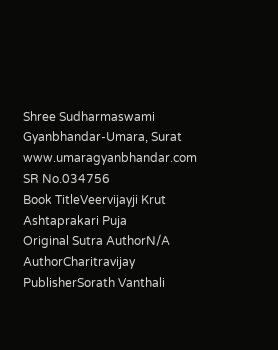Shree Sudharmaswami Gyanbhandar-Umara, Surat www.umaragyanbhandar.com
SR No.034756
Book TitleVeervijayji Krut Ashtaprakari Puja
Original Sutra AuthorN/A
AuthorCharitravijay
PublisherSorath Vanthali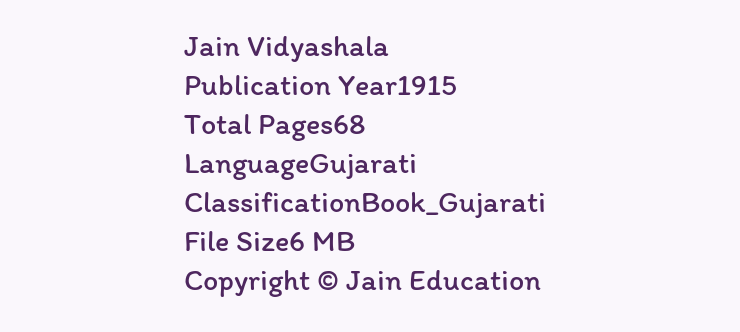Jain Vidyashala
Publication Year1915
Total Pages68
LanguageGujarati
ClassificationBook_Gujarati
File Size6 MB
Copyright © Jain Education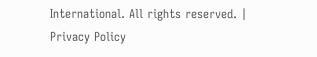International. All rights reserved. | Privacy Policy